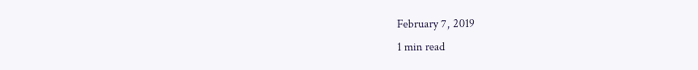February 7, 2019
1 min read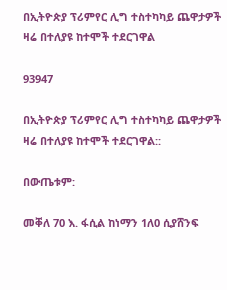በኢትዮጵያ ፕሪምየር ሊግ ተስተካካይ ጨዋታዎች  ዛሬ በተለያዩ ከተሞች ተደርገዋል

93947

በኢትዮጵያ ፕሪምየር ሊግ ተስተካካይ ጨዋታዎች  ዛሬ በተለያዩ ከተሞች ተደርገዋል::

በውጤቱም:

መቐለ 70 እ. ፋሲል ከነማን 1ለ0 ሲያሸንፍ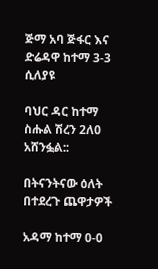ጅማ አባ ጅፋር እና ድሬዳዋ ከተማ 3-3 ሲለያዩ

ባህር ዳር ከተማ ስሑል ሽረን 2ለ0 አሸንፏል::

በትናንትናው ዕለት በተደረጉ ጨዋታዎች

አዳማ ከተማ 0-0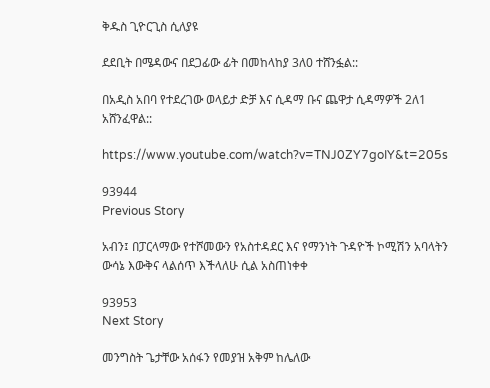ቅዱስ ጊዮርጊስ ሲለያዩ

ደደቢት በሜዳውና በደጋፊው ፊት በመከላከያ 3ለ0 ተሸንፏል::

በአዲስ አበባ የተደረገው ወላይታ ድቻ እና ሲዳማ ቡና ጨዋታ ሲዳማዎች 2ለ1 አሸንፈዋል::

https://www.youtube.com/watch?v=TNJ0ZY7goIY&t=205s

93944
Previous Story

አብን፤ በፓርላማው የተሾመውን የአስተዳደር እና የማንነት ጉዳዮች ኮሚሽን አባላትን ውሳኔ እውቅና ላልሰጥ እችላለሁ ሲል አስጠነቀቀ

93953
Next Story

መንግስት ጌታቸው አሰፋን የመያዝ አቅም ከሌለው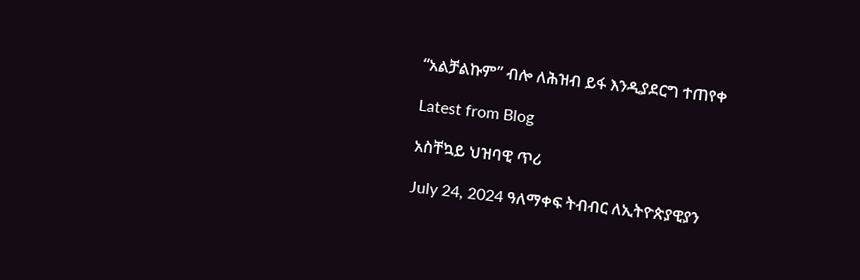“አልቻልኩም” ብሎ ለሕዝብ ይፋ እንዲያደርግ ተጠየቀ

Latest from Blog

አስቸኳይ ህዝባዊ ጥሪ

July 24, 2024 ዓለማቀፍ ትብብር ለኢትዮጵያዊያን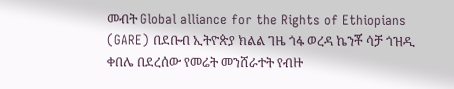መብት Global alliance for the Rights of Ethiopians (GARE) በደቡብ ኢትዮጵያ ክልል ገዜ ጎፋ ወረዳ ኬንቾ ሳቻ ጎዝዲ ቀበሌ በደረሰው የመሬት መንሸራተት የብዙ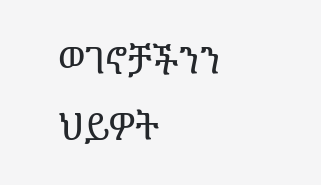ወገኖቻችንን ህይዎት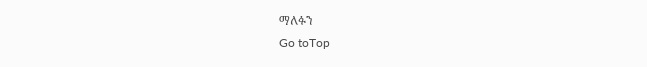ማለፉን
Go toTop